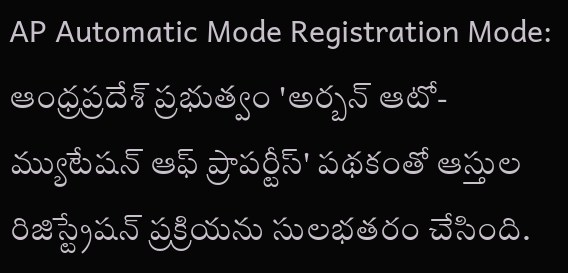AP Automatic Mode Registration Mode: ఆంధ్రప్రదేశ్ ప్రభుత్వం 'అర్బన్ ఆటో-మ్యుటేషన్ ఆఫ్ ప్రాపర్టీస్' పథకంతో ఆస్తుల రిజిస్ట్రేషన్ ప్రక్రియను సులభతరం చేసింది.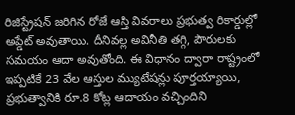రిజిస్ట్రేషన్ జరిగిన రోజే ఆస్తి వివరాలు ప్రభుత్వ రికార్డుల్లో అప్డేట్ అవుతాయి. దీనివల్ల అవినీతి తగ్గి, పౌరులకు సమయం ఆదా అవుతోంది. ఈ విధానం ద్వారా రాష్ట్రంలో ఇప్పటికే 23 వేల ఆస్తుల మ్యుటేషన్లు పూర్తయ్యాయి, ప్రభుత్వానికి రూ.8 కోట్ల ఆదాయం వచ్చిందిని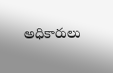అధికారులు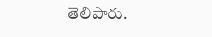తెలిపారు.